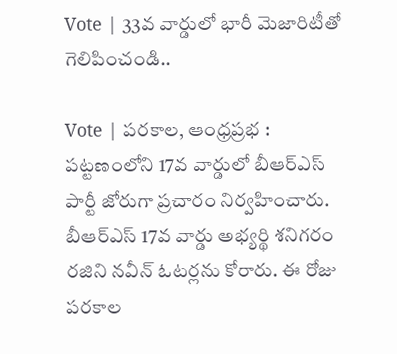Vote | 33వ వార్డులో భారీ మెజారిటీతో గెలిపించండి..

Vote | పరకాల, ఆంధ్రప్రభ : పట్టణంలోని 17వ వార్డులో బీఆర్ఎస్ పార్టీ జోరుగా ప్రచారం నిర్వహించారు. బీఆర్ఎస్ 17వ వార్డు అభ్యర్థి శనిగరం రజిని నవీన్ ఓటర్లను కోరారు. ఈ రోజు పరకాల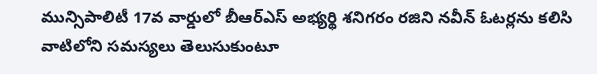మున్సిపాలిటీ 17వ వార్డులో బీఆర్ఎస్ అభ్యర్థి శనిగరం రజిని నవీన్ ఓటర్లను కలిసి వాటిలోని సమస్యలు తెలుసుకుంటూ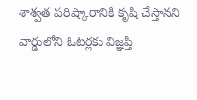శాశ్వత పరిష్కారానికి కృషి చేస్తానని వార్డులోని ఓటర్లకు విజ్ఞప్తి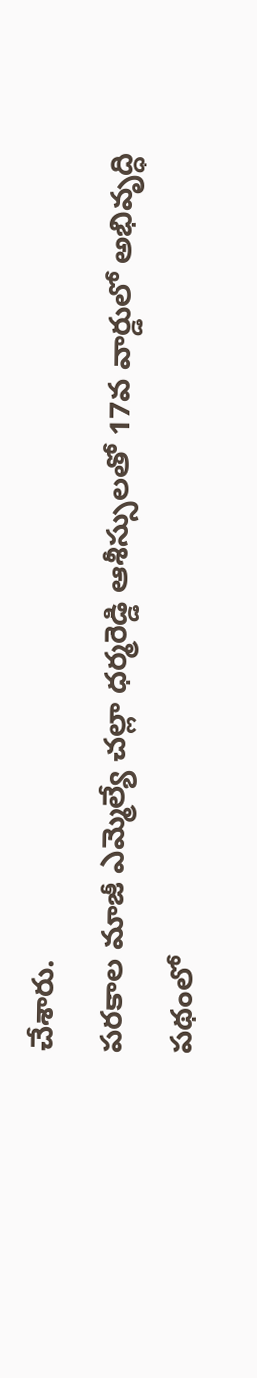చేశారు.
పరకాల మాజీ ఎమ్మెల్యే చల్లా ధర్మరెడ్డి ఆశీస్సులతో 17వ వార్డులో అభివృద్ధి పథంలో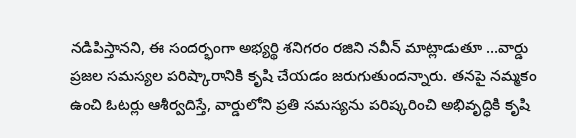నడిపిస్తానని, ఈ సందర్భంగా అభ్యర్థి శనిగరం రజిని నవీన్ మాట్లాడుతూ …వార్డు ప్రజల సమస్యల పరిష్కారానికి కృషి చేయడం జరుగుతుందన్నారు. తనపై నమ్మకం ఉంచి ఓటర్లు ఆశీర్వదిస్తే, వార్డులోని ప్రతి సమస్యను పరిష్కరించి అభివృద్ధికి కృషి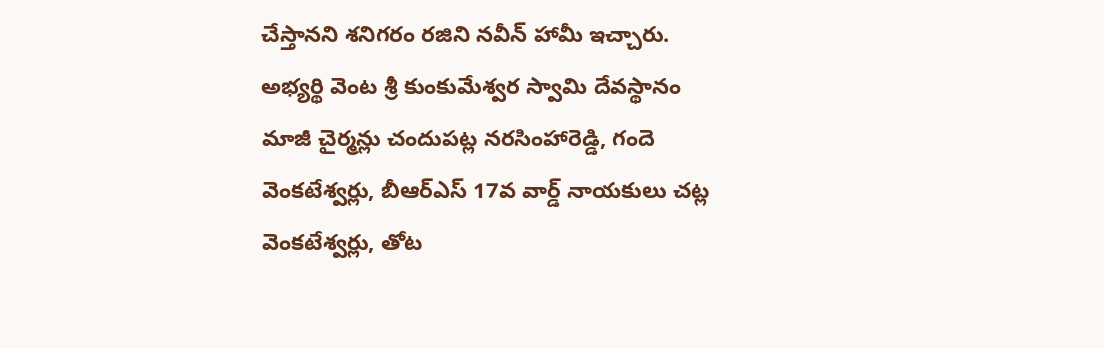చేస్తానని శనిగరం రజిని నవీన్ హామీ ఇచ్చారు. అభ్యర్థి వెంట శ్రీ కుంకుమేశ్వర స్వామి దేవస్థానం మాజీ చైర్మన్లు చందుపట్ల నరసింహారెడ్డి, గందె వెంకటేశ్వర్లు, బీఆర్ఎస్ 17వ వార్డ్ నాయకులు చట్ల వెంకటేశ్వర్లు, తోట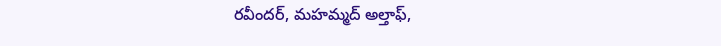రవీందర్, మహమ్మద్ అల్తాఫ్,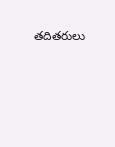తదితరులు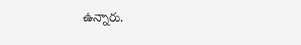ఉన్నారు.